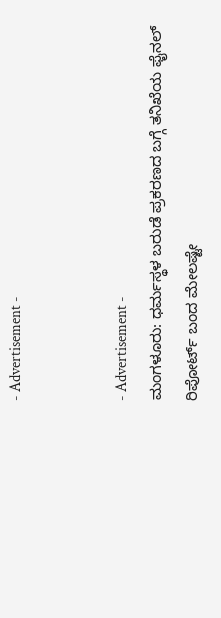- Advertisement -


- Advertisement -
ಮಂಗಳೂರು: ಧರ್ಮಸ್ಥಳ ಬರುಡೆ ಪ್ರಕರಣದ ಬಗ್ಗೆ ತನಿಖೆಯ ಫೈನಲ್ ರಿಪೋರ್ಟ್ ಬಂದ ಮೇಲಷ್ಟೇ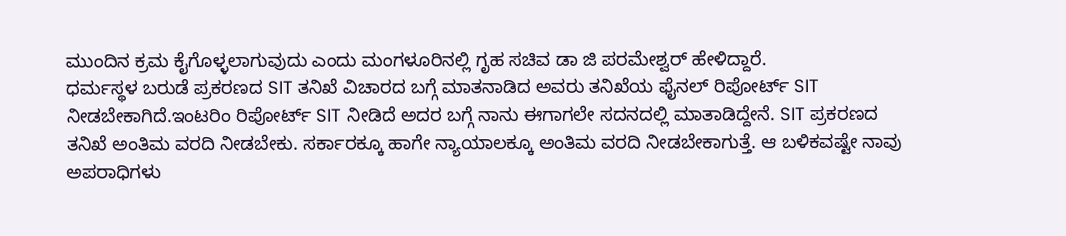ಮುಂದಿನ ಕ್ರಮ ಕೈಗೊಳ್ಳಲಾಗುವುದು ಎಂದು ಮಂಗಳೂರಿನಲ್ಲಿ ಗೃಹ ಸಚಿವ ಡಾ ಜಿ ಪರಮೇಶ್ವರ್ ಹೇಳಿದ್ದಾರೆ.
ಧರ್ಮಸ್ಥಳ ಬರುಡೆ ಪ್ರಕರಣದ SIT ತನಿಖೆ ವಿಚಾರದ ಬಗ್ಗೆ ಮಾತನಾಡಿದ ಅವರು ತನಿಖೆಯ ಫೈನಲ್ ರಿಪೋರ್ಟ್ SIT ನೀಡಬೇಕಾಗಿದೆ.ಇಂಟರಿಂ ರಿಪೋರ್ಟ್ SIT ನೀಡಿದೆ ಅದರ ಬಗ್ಗೆ ನಾನು ಈಗಾಗಲೇ ಸದನದಲ್ಲಿ ಮಾತಾಡಿದ್ದೇನೆ. SIT ಪ್ರಕರಣದ ತನಿಖೆ ಅಂತಿಮ ವರದಿ ನೀಡಬೇಕು. ಸರ್ಕಾರಕ್ಕೂ ಹಾಗೇ ನ್ಯಾಯಾಲಕ್ಕೂ ಅಂತಿಮ ವರದಿ ನೀಡಬೇಕಾಗುತ್ತೆ. ಆ ಬಳಿಕವಷ್ಟೇ ನಾವು ಅಪರಾಧಿಗಳು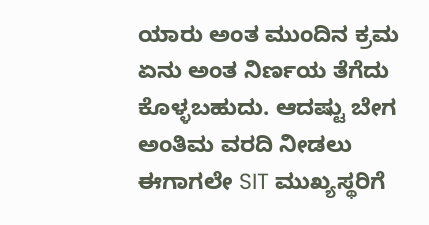ಯಾರು ಅಂತ ಮುಂದಿನ ಕ್ರಮ ಏನು ಅಂತ ನಿರ್ಣಯ ತೆಗೆದು ಕೊಳ್ಳಬಹುದು. ಆದಷ್ಟು ಬೇಗ ಅಂತಿಮ ವರದಿ ನೀಡಲು ಈಗಾಗಲೇ SIT ಮುಖ್ಯಸ್ಥರಿಗೆ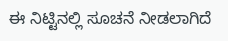ಈ ನಿಟ್ಟಿನಲ್ಲಿ ಸೂಚನೆ ನೀಡಲಾಗಿದೆ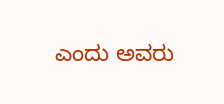ಎಂದು ಅವರು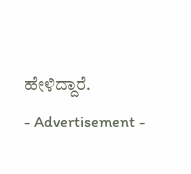ಹೇಳಿದ್ದಾರೆ.
- Advertisement -